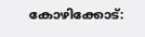കോഴിക്കോട്: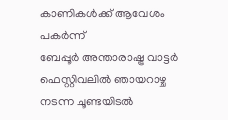കാണികൾക്ക് ആവേശം പകർന്ന്
ബേപ്പൂർ അന്താരാഷ്ട്ര വാട്ടർ ഫെസ്റ്റിവലിൽ ഞായറാഴ്ച നടന്ന ചൂണ്ടയിടൽ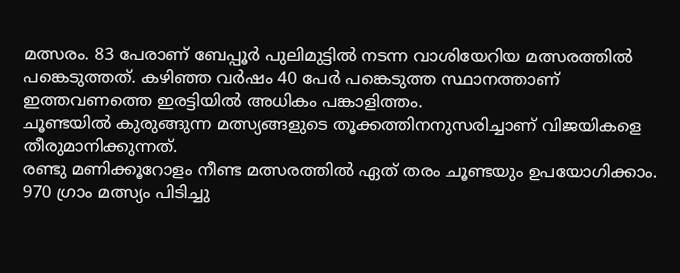മത്സരം. 83 പേരാണ് ബേപ്പൂർ പുലിമുട്ടിൽ നടന്ന വാശിയേറിയ മത്സരത്തിൽ പങ്കെടുത്തത്. കഴിഞ്ഞ വർഷം 40 പേർ പങ്കെടുത്ത സ്ഥാനത്താണ് ഇത്തവണത്തെ ഇരട്ടിയിൽ അധികം പങ്കാളിത്തം.
ചൂണ്ടയിൽ കുരുങ്ങുന്ന മത്സ്യങ്ങളുടെ തൂക്കത്തിനനുസരിച്ചാണ് വിജയികളെ തീരുമാനിക്കുന്നത്.
രണ്ടു മണിക്കൂറോളം നീണ്ട മത്സരത്തിൽ ഏത് തരം ചൂണ്ടയും ഉപയോഗിക്കാം.
970 ഗ്രാം മത്സ്യം പിടിച്ചു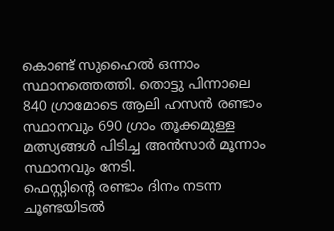കൊണ്ട് സുഹൈൽ ഒന്നാം സ്ഥാനത്തെത്തി. തൊട്ടു പിന്നാലെ 840 ഗ്രാമോടെ ആലി ഹസൻ രണ്ടാം സ്ഥാനവും 690 ഗ്രാം തൂക്കമുള്ള മത്സ്യങ്ങൾ പിടിച്ച അൻസാർ മൂന്നാം സ്ഥാനവും നേടി.
ഫെസ്റ്റിന്റെ രണ്ടാം ദിനം നടന്ന ചൂണ്ടയിടൽ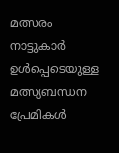മത്സരം നാട്ടുകാർ ഉൾപ്പെടെയുള്ള മത്സ്യബന്ധന പ്രേമികൾ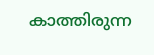കാത്തിരുന്ന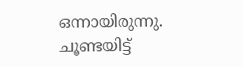ഒന്നായിരുന്നു.
ചൂണ്ടയിട്ട്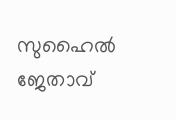സുഹൈൽ ജേതാവ്